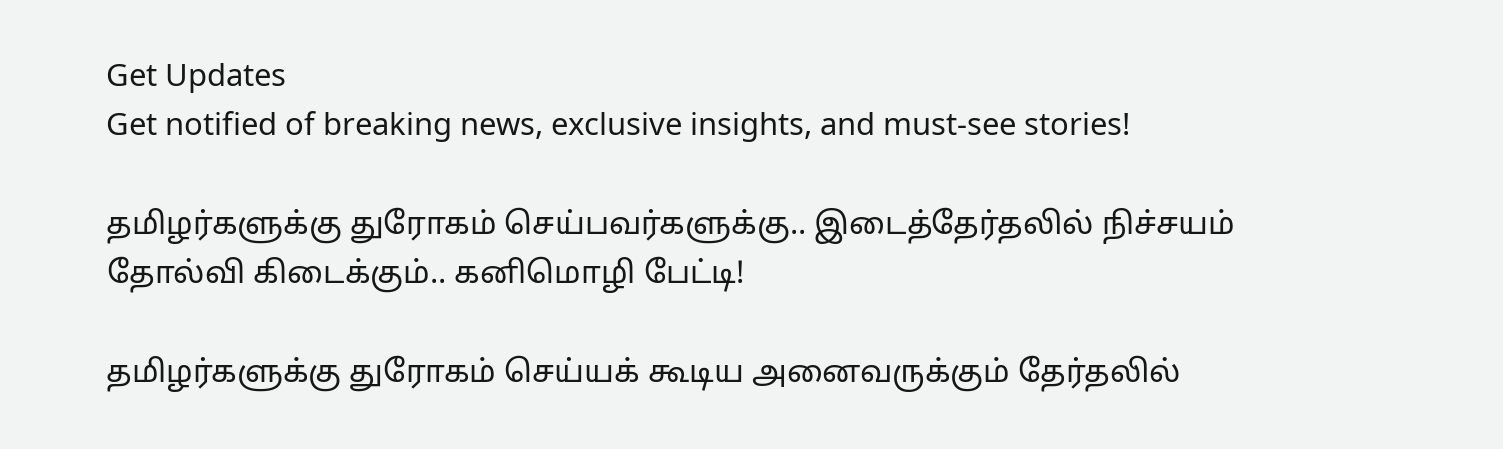Get Updates
Get notified of breaking news, exclusive insights, and must-see stories!

தமிழர்களுக்கு துரோகம் செய்பவர்களுக்கு.. இடைத்தேர்தலில் நிச்சயம் தோல்வி கிடைக்கும்.. கனிமொழி பேட்டி!

தமிழர்களுக்கு துரோகம் செய்யக் கூடிய அனைவருக்கும் தேர்தலில்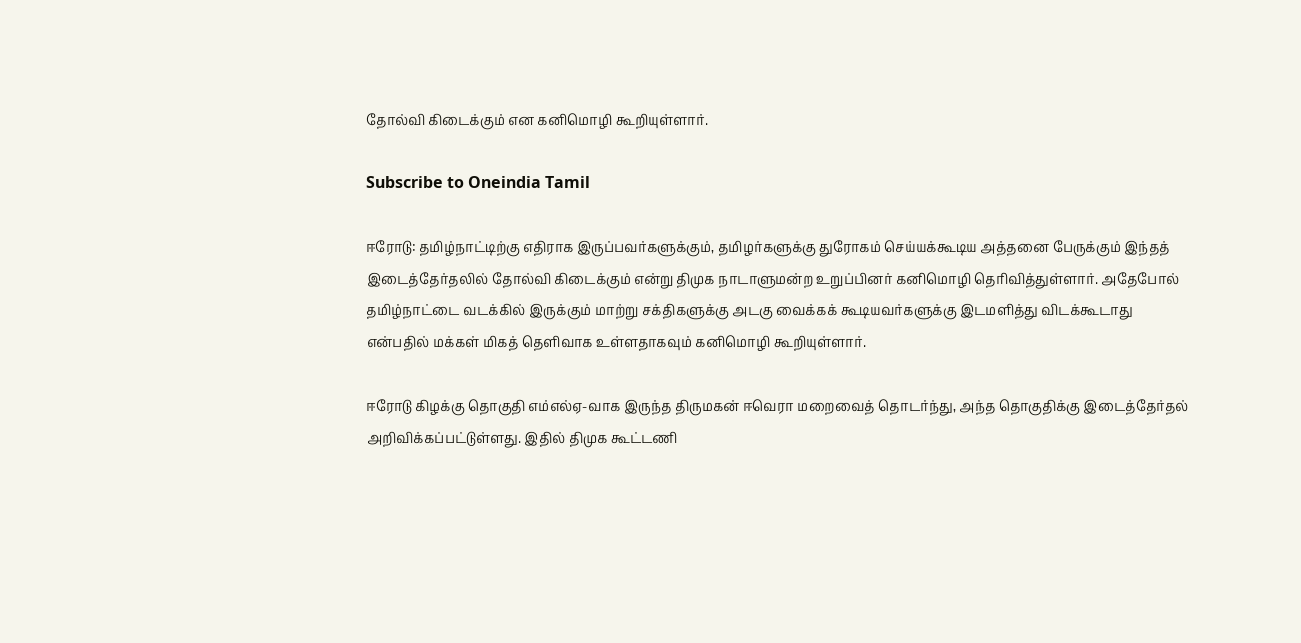தோல்வி கிடைக்கும் என கனிமொழி கூறியுள்ளார்.

Subscribe to Oneindia Tamil

ஈரோடு: தமிழ்நாட்டிற்கு எதிராக இருப்பவர்களுக்கும், தமிழர்களுக்கு துரோகம் செய்யக்கூடிய அத்தனை பேருக்கும் இந்தத் இடைத்தேர்தலில் தோல்வி கிடைக்கும் என்று திமுக நாடாளுமன்ற உறுப்பினர் கனிமொழி தெரிவித்துள்ளார். அதேபோல் தமிழ்நாட்டை வடக்கில் இருக்கும் மாற்று சக்திகளுக்கு அடகு வைக்கக் கூடியவர்களுக்கு இடமளித்து விடக்கூடாது என்பதில் மக்கள் மிகத் தெளிவாக உள்ளதாகவும் கனிமொழி கூறியுள்ளார்.

ஈரோடு கிழக்கு தொகுதி எம்எல்ஏ-வாக இருந்த திருமகன் ஈவெரா மறைவைத் தொடர்ந்து, அந்த தொகுதிக்கு இடைத்தேர்தல் அறிவிக்கப்பட்டுள்ளது. இதில் திமுக கூட்டணி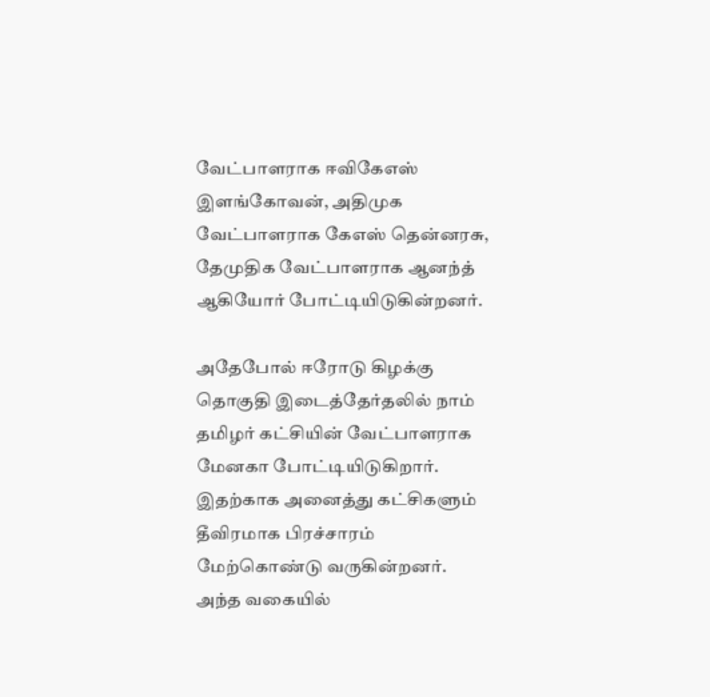வேட்பாளராக ஈவிகேஎஸ் இளங்கோவன், அதிமுக வேட்பாளராக கேஎஸ் தென்னரசு, தேமுதிக வேட்பாளராக ஆனந்த் ஆகியோர் போட்டியிடுகின்றனர்.

அதேபோல் ஈரோடு கிழக்கு தொகுதி இடைத்தேர்தலில் நாம் தமிழர் கட்சியின் வேட்பாளராக மேனகா போட்டியிடுகிறார். இதற்காக அனைத்து கட்சிகளும் தீவிரமாக பிரச்சாரம் மேற்கொண்டு வருகின்றனர். அந்த வகையில்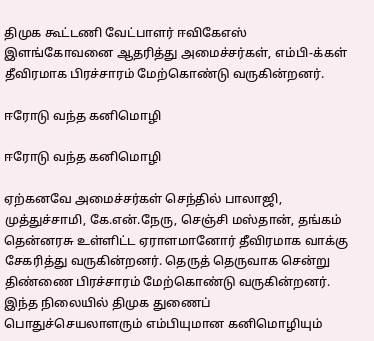திமுக கூட்டணி வேட்பாளர் ஈவிகேஎஸ் இளங்கோவனை ஆதரித்து அமைச்சர்கள், எம்பி-க்கள் தீவிரமாக பிரச்சாரம் மேற்கொண்டு வருகின்றனர்.

ஈரோடு வந்த கனிமொழி

ஈரோடு வந்த கனிமொழி

ஏற்கனவே அமைச்சர்கள் செந்தில் பாலாஜி, முத்துச்சாமி, கே.என்.நேரு, செஞ்சி மஸ்தான், தங்கம் தென்னரசு உள்ளிட்ட ஏராளமானோர் தீவிரமாக வாக்கு சேகரித்து வருகின்றனர். தெருத் தெருவாக சென்று திண்ணை பிரச்சாரம் மேற்கொண்டு வருகின்றனர். இந்த நிலையில் திமுக துணைப் பொதுச்செயலாளரும் எம்பியுமான கனிமொழியும்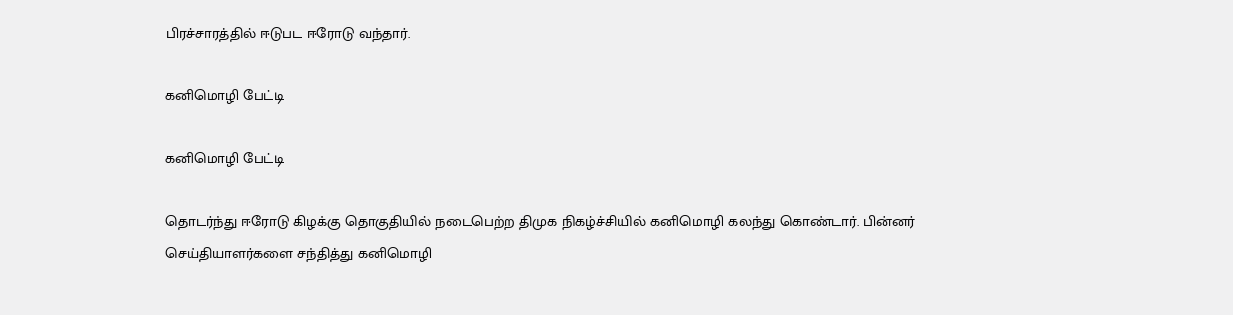பிரச்சாரத்தில் ஈடுபட ஈரோடு வந்தார்.

கனிமொழி பேட்டி

கனிமொழி பேட்டி

தொடர்ந்து ஈரோடு கிழக்கு தொகுதியில் நடைபெற்ற திமுக நிகழ்ச்சியில் கனிமொழி கலந்து கொண்டார். பின்னர் செய்தியாளர்களை சந்தித்து கனிமொழி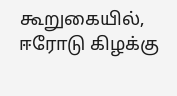கூறுகையில், ஈரோடு கிழக்கு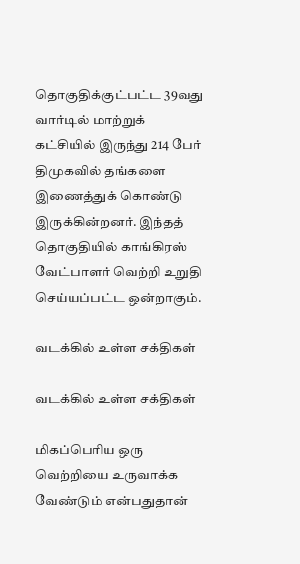தொகுதிக்குட்பட்ட 39வது வார்டில் மாற்றுக் கட்சியில் இருந்து 214 பேர் திமுகவில் தங்களை இணைத்துக் கொண்டு இருக்கின்றனர். இந்தத் தொகுதியில் காங்கிரஸ் வேட்பாளர் வெற்றி உறுதி செய்யப்பட்ட ஒன்றாகும்.

வடக்கில் உள்ள சக்திகள்

வடக்கில் உள்ள சக்திகள்

மிகப்பெரிய ஒரு வெற்றியை உருவாக்க வேண்டும் என்பதுதான்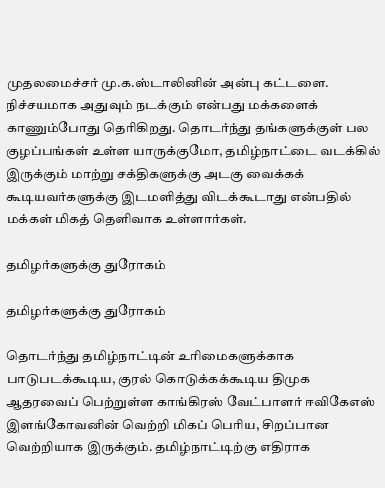முதலமைச்சர் மு.க.ஸ்டாலினின் அன்பு கட்டளை. நிச்சயமாக அதுவும் நடக்கும் என்பது மக்களைக் காணும்போது தெரிகிறது. தொடர்ந்து தங்களுக்குள் பல குழப்பங்கள் உள்ள யாருக்குமோ, தமிழ்நாட்டை வடக்கில் இருக்கும் மாற்று சக்திகளுக்கு அடகு வைக்கக் கூடியவர்களுக்கு இடமளித்து விடக்கூடாது என்பதில் மக்கள் மிகத் தெளிவாக உள்ளார்கள்.

தமிழர்களுக்கு துரோகம்

தமிழர்களுக்கு துரோகம்

தொடர்ந்து தமிழ்நாட்டின் உரிமைகளுக்காக பாடுபடக்கூடிய, குரல் கொடுக்கக்கூடிய திமுக ஆதரவைப் பெற்றுள்ள காங்கிரஸ் வேட்பாளர் ஈவிகேஎஸ் இளங்கோவனின் வெற்றி மிகப் பெரிய, சிறப்பான வெற்றியாக இருக்கும். தமிழ்நாட்டிற்கு எதிராக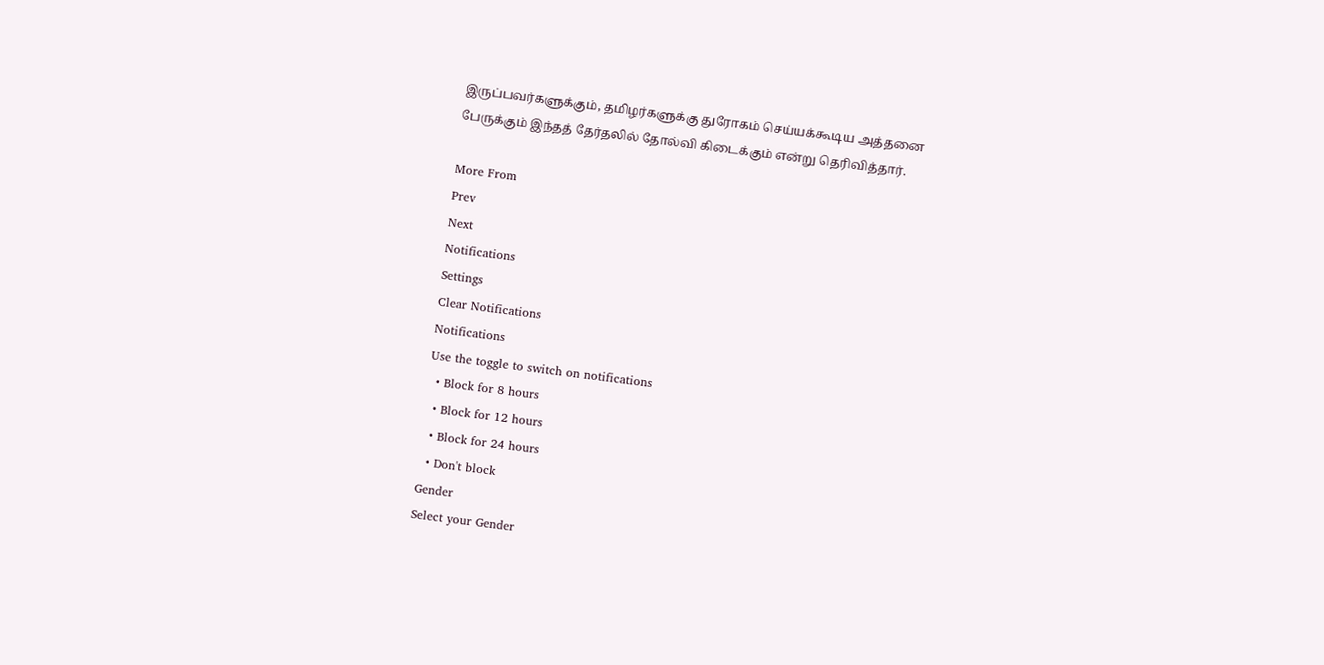இருப்பவர்களுக்கும், தமிழர்களுக்கு துரோகம் செய்யக்கூடிய அத்தனை பேருக்கும் இந்தத் தேர்தலில் தோல்வி கிடைக்கும் என்று தெரிவித்தார்.

More From
Prev
Next
Notifications
Settings
Clear Notifications
Notifications
Use the toggle to switch on notifications
  • Block for 8 hours
  • Block for 12 hours
  • Block for 24 hours
  • Don't block
Gender
Select your Gender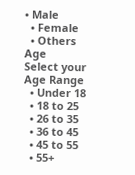• Male
  • Female
  • Others
Age
Select your Age Range
  • Under 18
  • 18 to 25
  • 26 to 35
  • 36 to 45
  • 45 to 55
  • 55+